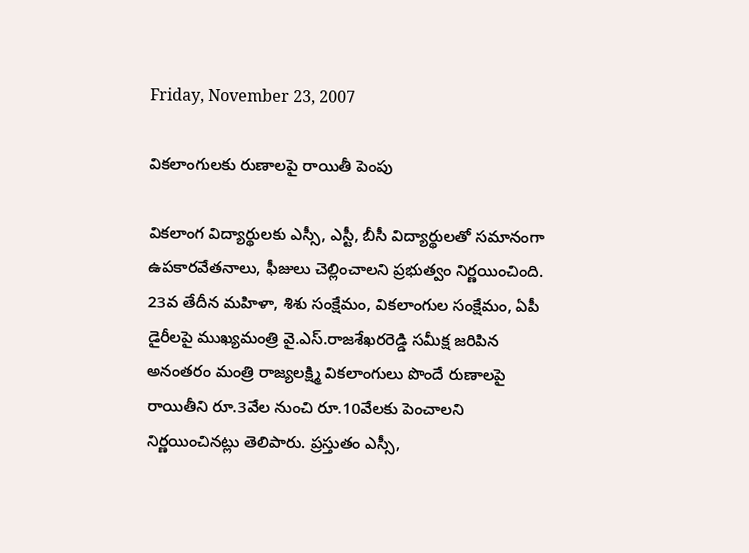Friday, November 23, 2007

వికలాంగులకు రుణాలపై రాయితీ పెంపు

వికలాంగ విద్యార్థులకు ఎస్సీ, ఎస్టీ, బీసీ విద్యార్థులతో సమానంగా ఉపకారవేతనాలు, ఫీజులు చెల్లించాలని ప్రభుత్వం నిర్ణయించింది. 23వ తేదీన మహిళా, శిశు సంక్షేమం, వికలాంగుల సంక్షేమం, ఏపీ డైరీలపై ముఖ్యమంత్రి వై.ఎస్.రాజశేఖరరెడ్డి సమీక్ష జరిపిన అనంతరం మంత్రి రాజ్యలక్ష్మి వికలాంగులు పొందే రుణాలపై రాయితీని రూ.3వేల నుంచి రూ.10వేలకు పెంచాలని నిర్ణయించినట్లు తెలిపారు. ప్రస్తుతం ఎస్సీ,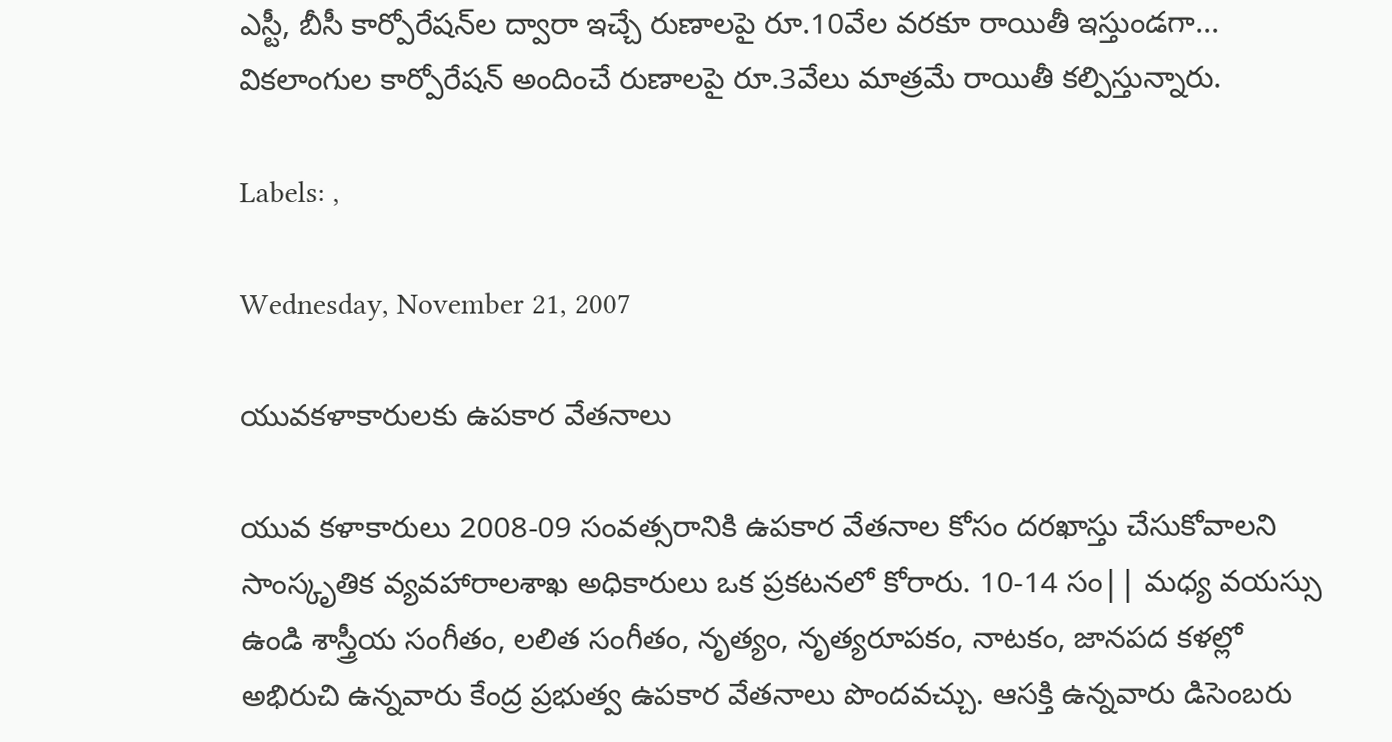ఎస్టీ, బీసీ కార్పోరేషన్‌ల ద్వారా ఇచ్చే రుణాలపై రూ.10వేల వరకూ రాయితీ ఇస్తుండగా... వికలాంగుల కార్పోరేషన్ అందించే రుణాలపై రూ.3వేలు మాత్రమే రాయితీ కల్పిస్తున్నారు.

Labels: ,

Wednesday, November 21, 2007

యువకళాకారులకు ఉపకార వేతనాలు

యువ కళాకారులు 2008-09 సంవత్సరానికి ఉపకార వేతనాల కోసం దరఖాస్తు చేసుకోవాలని సాంస్కృతిక వ్యవహారాలశాఖ అధికారులు ఒక ప్రకటనలో కోరారు. 10-14 సం|| మధ్య వయస్సు ఉండి శాస్త్రీయ సంగీతం, లలిత సంగీతం, నృత్యం, నృత్యరూపకం, నాటకం, జానపద కళల్లో అభిరుచి ఉన్నవారు కేంద్ర ప్రభుత్వ ఉపకార వేతనాలు పొందవచ్చు. ఆసక్తి ఉన్నవారు డిసెంబరు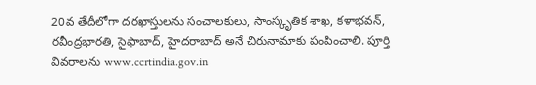20వ తేదీలోగా దరఖాస్తులను సంచాలకులు, సాంస్కృతిక శాఖ, కళాభవన్, రవీంద్రభారతి, సైఫాబాద్, హైదరాబాద్ అనే చిరునామాకు పంపించాలి. పూర్తి వివరాలను www.ccrtindia.gov.in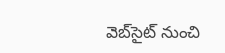వెబ్‌సైట్ నుంచి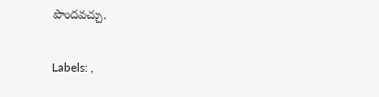పొందవచ్చు.

Labels: ,